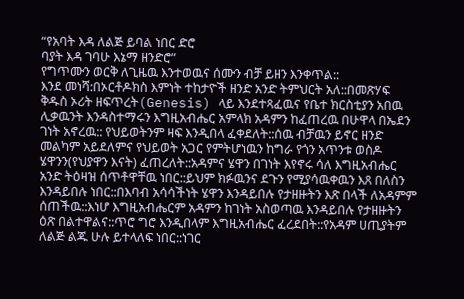“የአባት እዳ ለልጅ ይባል ነበር ድሮ
ባያት እዳ ገባሁ እኔማ ዘንድሮ”
የግጥሙን ወርቅ ለጊዜዉ እንተወዉና ሰሙን ብቻ ይዘን እንቀጥል::
እንደ መነሻ:በኦርቶዶክስ እምነት ተከታዮች ዘንድ አንድ ትምህርት አለ::በመጽሃፍ ቅዱስ ኦሪት ዘፍጥረት(Genesis) ላይ እንደተጻፈዉና የቤተ ክርስቲያን አበዉ ሊቃዉንት እንዳስተማሩን እግዚአብሔር አምላክ አዳምን ከፈጠረዉ በሁዋላ በኤደን ገነት አኖረዉ:: የህይወትንም ዛፍ እንዲበላ ፈቀደለት::ሰዉ ብቻዉን ይኖር ዘንድ መልካም አይደለምና የህይወት አጋር የምትሆነዉን ከግራ የጎን አጥንቱ ወስዶ ሄዋንን(የህያዋን እናት) ፈጠረለት::አዳምና ሄዋን በገነት እየኖሩ ሳለ እግዚአብሔር አንድ ትዕዛዝ ሰጥቶዋቸዉ ነበር::ይህም ክፉዉንና ደጉን የሚያሳዉቀዉን እጸ በለስን እንዳይበሉ ነበር::በእባብ አሳሳችነት ሄዋን እንዳይበሉ የታዘዙትን እጽ በላች ለአዳምም ሰጠችዉ::እነሆ እግዚአብሔርም አዳምን ከገነት አስወጣዉ እንዳይበሉ የታዘዙትን ዕጽ በልተዋልና::ጥሮ ግሮ እንዲበላም እግዚአብሔር ፈረደበት::የአዳም ሀጢያትም ለልጅ ልጁ ሁሉ ይተላለፍ ነበር::ነገር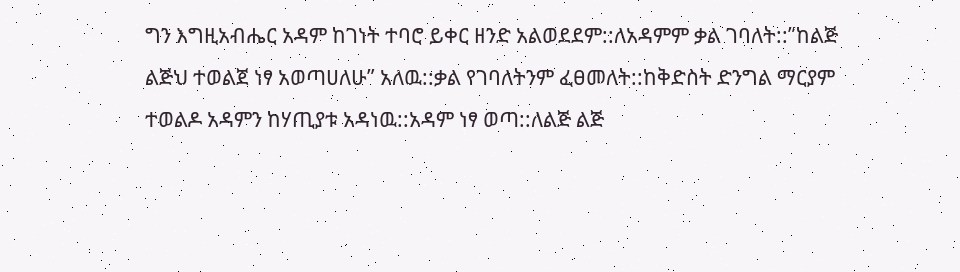ግን እግዚአብሔር አዳም ከገነት ተባሮ ይቀር ዘንድ አልወደደም::ለአዳምም ቃል ገባለት::”ከልጅ ልጅህ ተወልጀ ነፃ አወጣሀለሁ” አለዉ::ቃል የገባለትንም ፈፀመለት::ከቅድስት ድንግል ማርያም ተወልዶ አዳምን ከሃጢያቱ አዳነዉ::አዳም ነፃ ወጣ::ለልጅ ልጅ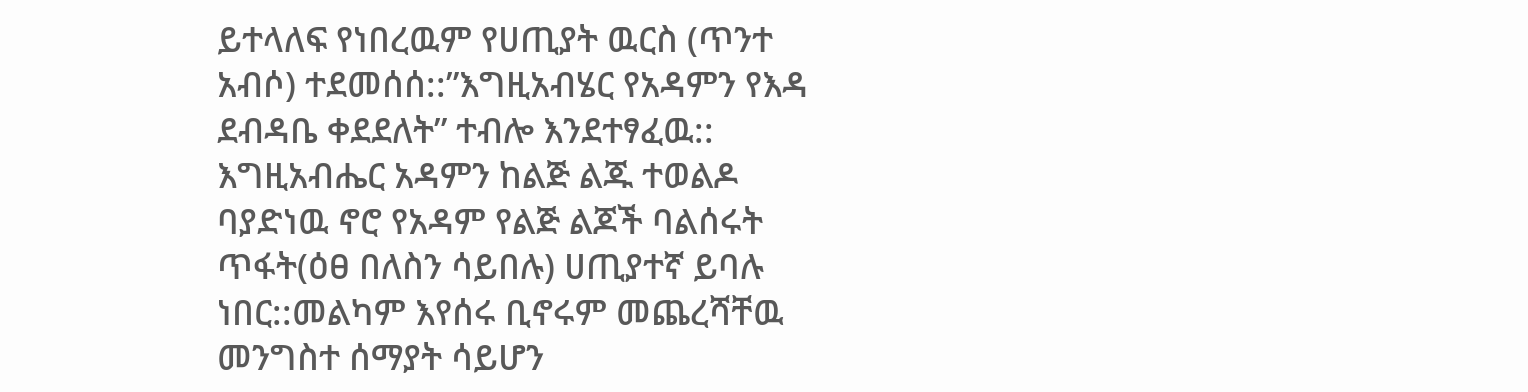ይተላለፍ የነበረዉም የሀጢያት ዉርስ (ጥንተ አብሶ) ተደመሰሰ::”እግዚአብሄር የአዳምን የእዳ ደብዳቤ ቀደደለት” ተብሎ እንደተፃፈዉ::
እግዚአብሔር አዳምን ከልጅ ልጁ ተወልዶ ባያድነዉ ኖሮ የአዳም የልጅ ልጆች ባልሰሩት ጥፋት(ዕፀ በለስን ሳይበሉ) ሀጢያተኛ ይባሉ ነበር::መልካም እየሰሩ ቢኖሩም መጨረሻቸዉ መንግስተ ሰማያት ሳይሆን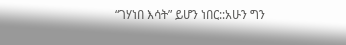“ገሃነበ እሳት” ይሆን ነበር::አሁን ግን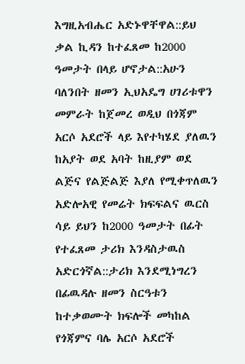እግዚአብሔር አድኑዋቸዋል::ይህ ቃል ኪዳን ከተፈጸመ ከ2000 ዓመታት በላይ ሆኖታል::አሁን ባለንበት ዘመን ኢህአዴግ ሀገሪቱዋን መምራት ከጀመረ ወዲህ በጎጃም አርሶ አደሮች ላይ እየተካሄደ ያለዉን ከአያት ወደ አባት ከዚያም ወደ ልጅና የልጅልጅ እያለ የሚቀጥለዉን አድሎአዊ የመሬት ክፍፍልና ዉርስ ሳይ ይህን ከ2000 ዓመታት በፊት የተፈጸመ ታሪክ እንዳስታዉስ አድርጎኛል::ታሪክ እንደሚነግረን በፊዉዳሉ ዘመን ስርዓቱን ከተቃወሙት ክፍሎች መካከል የጎጃምና ባሌ አርሶ አደሮች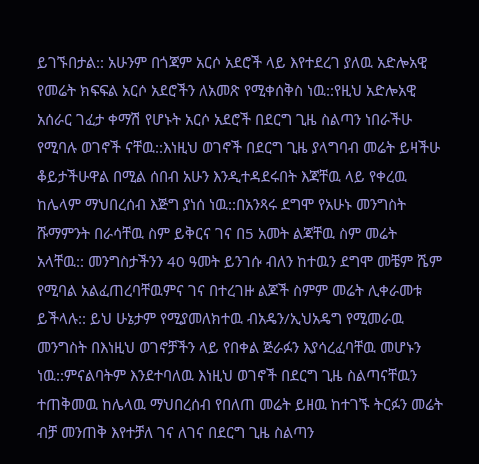ይገኙበታል:: አሁንም በጎጃም አርሶ አደሮች ላይ እየተደረገ ያለዉ አድሎአዊ የመሬት ክፍፍል አርሶ አደሮችን ለአመጽ የሚቀሰቅስ ነዉ::የዚህ አድሎአዊ አሰራር ገፈታ ቀማሽ የሆኑት አርሶ አደሮች በደርግ ጊዜ ስልጣን ነበራችሁ የሚባሉ ወገኖች ናቸዉ::እነዚህ ወገኖች በደርግ ጊዜ ያላግባብ መሬት ይዛችሁ ቆይታችሁዋል በሚል ሰበብ አሁን እንዲተዳደሩበት እጃቸዉ ላይ የቀረዉ ከሌላም ማህበረሰብ እጅግ ያነሰ ነዉ::በአንጻሩ ደግሞ የአሁኑ መንግስት ሹማምንት በራሳቸዉ ስም ይቅርና ገና በ5 አመት ልጃቸዉ ስም መሬት አላቸዉ:: መንግስታችንን 40 ዓመት ይንገሱ ብለን ከተዉን ደግሞ መቼም ሼም የሚባል አልፈጠረባቸዉምና ገና በተረገዙ ልጆች ስምም መሬት ሊቀራመቱ ይችላሉ:: ይህ ሁኔታም የሚያመለክተዉ ብአዴን/ኢህአዴግ የሚመራዉ መንግስት በእነዚህ ወገኖቻችን ላይ የበቀል ጅራፉን እያሳረፈባቸዉ መሆኑን ነዉ::ምናልባትም እንደተባለዉ እነዚህ ወገኖች በደርግ ጊዜ ስልጣናቸዉን ተጠቅመዉ ከሌላዉ ማህበረሰብ የበለጠ መሬት ይዘዉ ከተገኙ ትርፉን መሬት ብቻ መንጠቅ እየተቻለ ገና ለገና በደርግ ጊዜ ስልጣን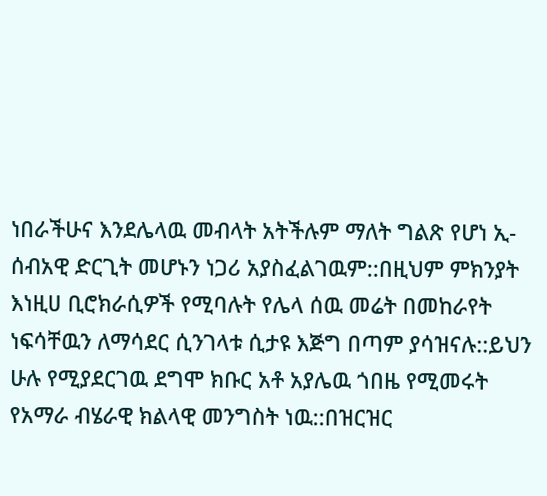ነበራችሁና እንደሌላዉ መብላት አትችሉም ማለት ግልጽ የሆነ ኢ-ሰብአዊ ድርጊት መሆኑን ነጋሪ አያስፈልገዉም::በዚህም ምክንያት እነዚሀ ቢሮክራሲዎች የሚባሉት የሌላ ሰዉ መሬት በመከራየት ነፍሳቸዉን ለማሳደር ሲንገላቱ ሲታዩ እጅግ በጣም ያሳዝናሉ::ይህን ሁሉ የሚያደርገዉ ደግሞ ክቡር አቶ አያሌዉ ጎበዜ የሚመሩት የአማራ ብሄራዊ ክልላዊ መንግስት ነዉ::በዝርዝር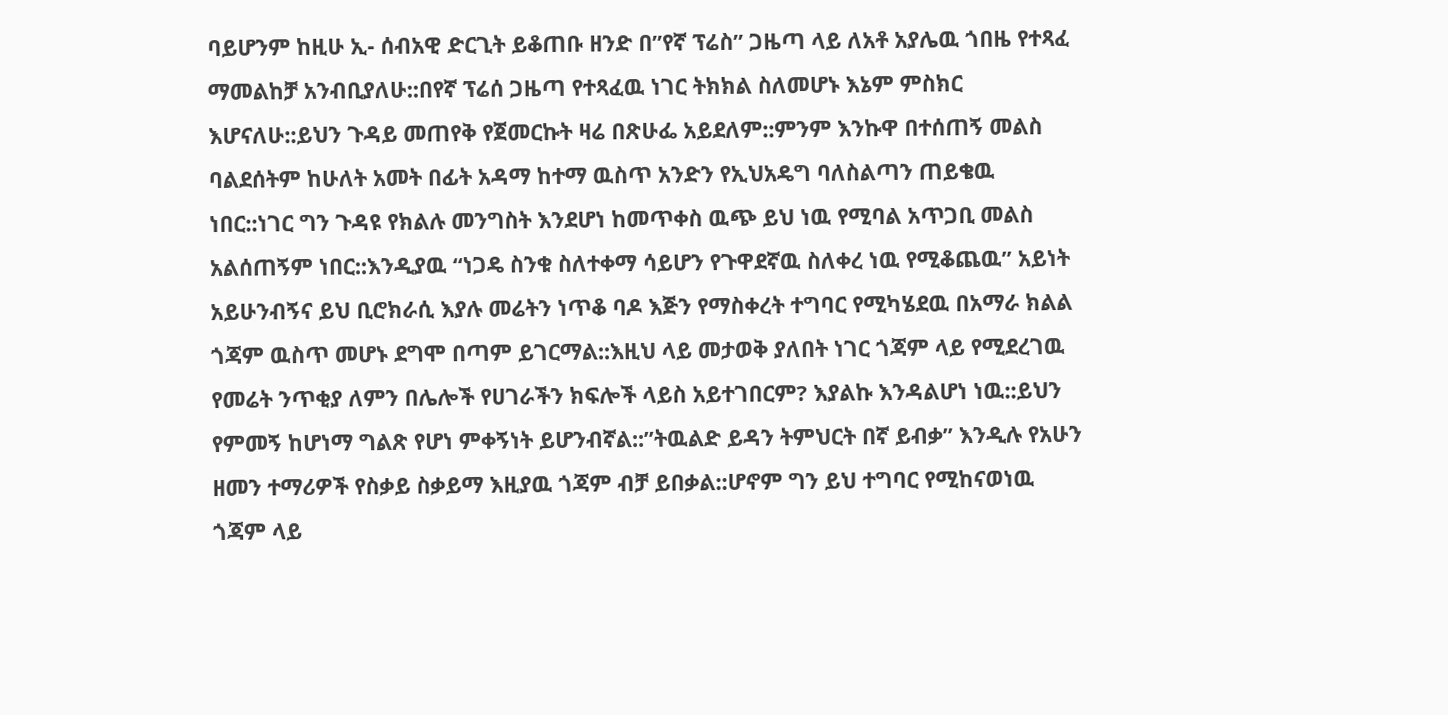ባይሆንም ከዚሁ ኢ- ሰብአዊ ድርጊት ይቆጠቡ ዘንድ በ”የኛ ፕሬስ” ጋዜጣ ላይ ለአቶ አያሌዉ ጎበዜ የተጻፈ ማመልከቻ አንብቢያለሁ::በየኛ ፕሬሰ ጋዜጣ የተጻፈዉ ነገር ትክክል ስለመሆኑ እኔም ምስክር እሆናለሁ::ይህን ጉዳይ መጠየቅ የጀመርኩት ዛሬ በጽሁፌ አይደለም::ምንም እንኩዋ በተሰጠኝ መልስ ባልደሰትም ከሁለት አመት በፊት አዳማ ከተማ ዉስጥ አንድን የኢህአዴግ ባለስልጣን ጠይቄዉ ነበር::ነገር ግን ጉዳዩ የክልሉ መንግስት እንደሆነ ከመጥቀስ ዉጭ ይህ ነዉ የሚባል አጥጋቢ መልስ አልሰጠኝም ነበር::እንዲያዉ “ነጋዴ ስንቁ ስለተቀማ ሳይሆን የጉዋደኛዉ ስለቀረ ነዉ የሚቆጨዉ” አይነት አይሁንብኝና ይህ ቢሮክራሲ እያሉ መሬትን ነጥቆ ባዶ እጅን የማስቀረት ተግባር የሚካሄደዉ በአማራ ክልል ጎጃም ዉስጥ መሆኑ ደግሞ በጣም ይገርማል::እዚህ ላይ መታወቅ ያለበት ነገር ጎጃም ላይ የሚደረገዉ የመሬት ንጥቂያ ለምን በሌሎች የሀገራችን ክፍሎች ላይስ አይተገበርም? እያልኩ እንዳልሆነ ነዉ::ይህን የምመኝ ከሆነማ ግልጽ የሆነ ምቀኝነት ይሆንብኛል::”ትዉልድ ይዳን ትምህርት በኛ ይብቃ” እንዲሉ የአሁን ዘመን ተማሪዎች የስቃይ ስቃይማ እዚያዉ ጎጃም ብቻ ይበቃል::ሆኖም ግን ይህ ተግባር የሚከናወነዉ ጎጃም ላይ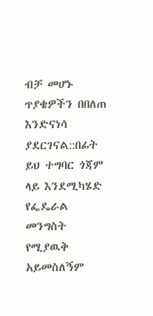ብቻ መሆኑ ጥያቄዎችን በበለጠ እንድናነሳ ያደርገናል::በፊት ይህ ተግባር ጎጃም ላይ እንደሚካሄድ የፌዴራል መንግስት የሚያዉቅ አይመስለኝም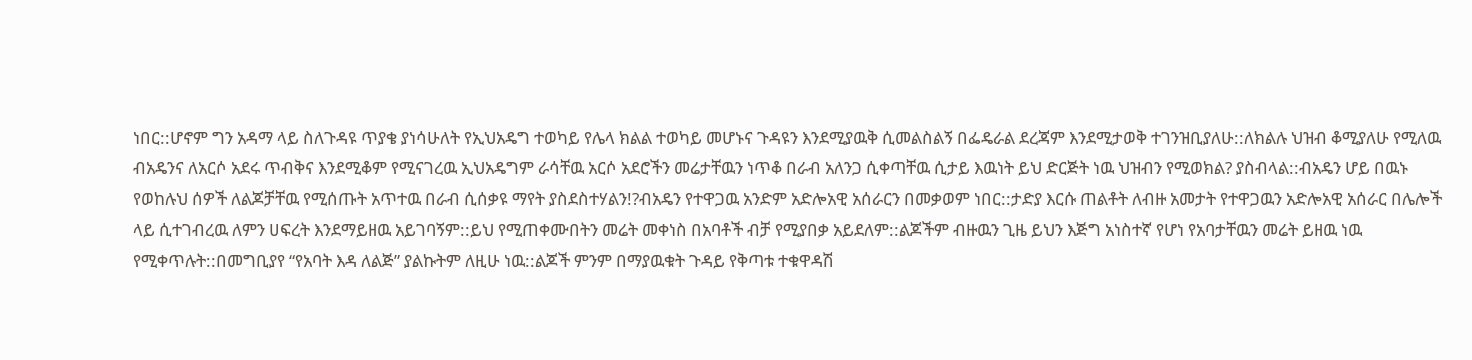ነበር::ሆኖም ግን አዳማ ላይ ስለጉዳዩ ጥያቄ ያነሳሁለት የኢህአዴግ ተወካይ የሌላ ክልል ተወካይ መሆኑና ጉዳዩን እንደሚያዉቅ ሲመልስልኝ በፌዴራል ደረጃም እንደሚታወቅ ተገንዝቢያለሁ::ለክልሉ ህዝብ ቆሚያለሁ የሚለዉ ብአዴንና ለአርሶ አደሩ ጥብቅና እንደሚቆም የሚናገረዉ ኢህአዴግም ራሳቸዉ አርሶ አደሮችን መሬታቸዉን ነጥቆ በራብ አለንጋ ሲቀጣቸዉ ሲታይ እዉነት ይህ ድርጅት ነዉ ህዝብን የሚወክል? ያስብላል::ብአዴን ሆይ በዉኑ የወከሉህ ሰዎች ለልጆቻቸዉ የሚሰጡት አጥተዉ በራብ ሲሰቃዩ ማየት ያስደስተሃልን!?ብአዴን የተዋጋዉ አንድም አድሎአዊ አሰራርን በመቃወም ነበር::ታድያ እርሱ ጠልቶት ለብዙ አመታት የተዋጋዉን አድሎአዊ አሰራር በሌሎች ላይ ሲተገብረዉ ለምን ሀፍረት እንደማይዘዉ አይገባኝም::ይህ የሚጠቀሙበትን መሬት መቀነስ በአባቶች ብቻ የሚያበቃ አይደለም::ልጆችም ብዙዉን ጊዜ ይህን እጅግ አነስተኛ የሆነ የአባታቸዉን መሬት ይዘዉ ነዉ የሚቀጥሉት::በመግቢያየ “የአባት እዳ ለልጅ” ያልኩትም ለዚሁ ነዉ::ልጆች ምንም በማያዉቁት ጉዳይ የቅጣቱ ተቁዋዳሽ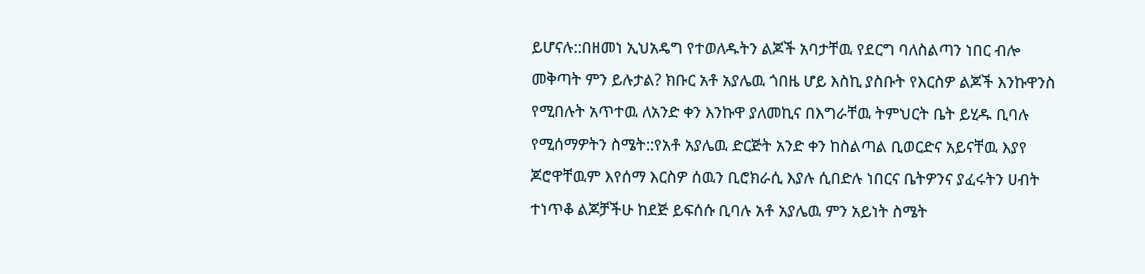ይሆናሉ::በዘመነ ኢህአዴግ የተወለዱትን ልጆች አባታቸዉ የደርግ ባለስልጣን ነበር ብሎ መቅጣት ምን ይሉታል? ክቡር አቶ አያሌዉ ጎበዜ ሆይ እስኪ ያስቡት የእርስዎ ልጆች እንኩዋንስ የሚበሉት አጥተዉ ለአንድ ቀን እንኩዋ ያለመኪና በእግራቸዉ ትምህርት ቤት ይሂዱ ቢባሉ የሚሰማዎትን ስሜት::የአቶ አያሌዉ ድርጅት አንድ ቀን ከስልጣል ቢወርድና አይናቸዉ እያየ ጆሮዋቸዉም እየሰማ እርስዎ ሰዉን ቢሮክራሲ እያሉ ሲበድሉ ነበርና ቤትዎንና ያፈሩትን ሀብት ተነጥቆ ልጆቻችሁ ከደጅ ይፍሰሱ ቢባሉ አቶ አያሌዉ ምን አይነት ስሜት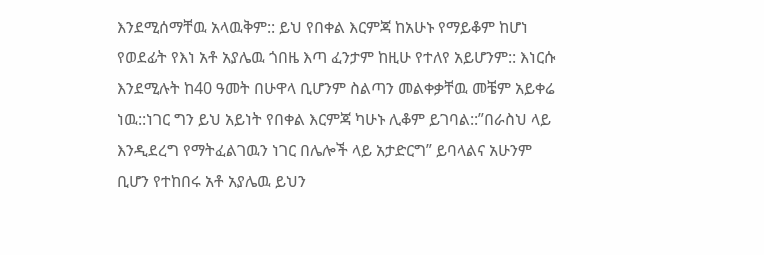እንደሚሰማቸዉ አላዉቅም:: ይህ የበቀል እርምጃ ከአሁኑ የማይቆም ከሆነ የወደፊት የእነ አቶ አያሌዉ ጎበዜ እጣ ፈንታም ከዚሁ የተለየ አይሆንም:: እነርሱ እንደሚሉት ከ40 ዓመት በሁዋላ ቢሆንም ስልጣን መልቀቃቸዉ መቼም አይቀሬ ነዉ::ነገር ግን ይህ አይነት የበቀል እርምጃ ካሁኑ ሊቆም ይገባል::”በራስህ ላይ እንዲደረግ የማትፈልገዉን ነገር በሌሎች ላይ አታድርግ” ይባላልና አሁንም ቢሆን የተከበሩ አቶ አያሌዉ ይህን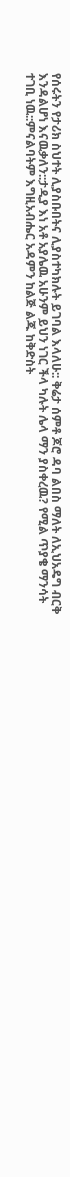የሰሩትን የታሪክ ስህተት ሊያስቡበትና ሊያስተካክሉት ይገባል እላለሁ:: ቅሬታ ሰምቶ ጆሮ ዳባ ልበስ ማለት ለኢህአዴግ ብርቅ እንዳልሆነ እናዉቃለን::ታዲያ እነ አቶ አያሌዉ አሁንም ይህን ነገር ችላ ካሉት ሌላ ማን ያስቀረዉ? የሚል ጥያቄ ማንሳት ተገቢ ነዉ::ምናልባትም እግዚአብሔር አዳምን ከልጅ ልጁ ከቅድስት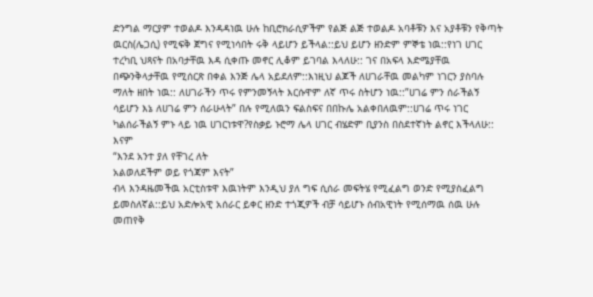ድንግል ማርያም ተወልዶ እንዳዳነዉ ሁሉ ከቢሮክራሲዎችም የልጅ ልጅ ተወልዶ አባቶቹን እና አያቶቹን የቅጣት ዉርስ(ሌጋሲ) የሚፍቅ ጀግና የሚነሳበት ሩቅ ላይሆን ይችላል::ይህ ይሆን ዘንድም ምኞቴ ነዉ::የነገ ሀገር ተረካቢ ህጻናት በአባታቸዉ እዳ ሲቀጡ መኖር ሊቆም ይገባል እላለሁ:: ገና በአፍላ እድሜያቸዉ በጭንቅላታቸዉ የሚሰርጽ በቀል እንጅ ሌላ አይደለም::እነዚህ ልጆች ለሀገራቸዉ መልካም ነገርን ያስባሉ ማለት ዘበት ነዉ:: ለሀገራችን ጥሩ የምንመኝላት እርሱዋም ለኛ ጥሩ ስትሆን ነዉ::”ሀገሬ ምን ሰራችልኝ ሳይሆን እኔ ለሀገሬ ምን ሰራሁላት” በሉ የሚለዉን ፍልስፍና በበኩሌ አልቀበለዉም::ሀገሬ ጥሩ ነገር ካልሰራችልኝ ምኑ ላይ ነዉ ሀገርነቱዋ?የስቃይ ኑሮማ ሌላ ሀገር ብሄድም ቢያንስ በስደተኛነት ልኖር እችላለሁ:: እናም
“እንደ አንተ ያለ የቸገረ ለት
አልወለደችም ወይ የጎጃም እናት”
ብላ እንዳዜመችዉ አርቲስቱዋ እዉነትም እንዲህ ያለ ግፍ ሲሰራ መፍትሄ የሚፈልግ ወንድ የሚያስፈልግ ይመስለኛል::ይህ አድሎአዊ አሰራር ይቀር ዘንድ ተጎጂዎች ብቻ ሳይሆኑ ሰብአዊነት የሚሰማዉ ሰዉ ሁሉ መጠየቅ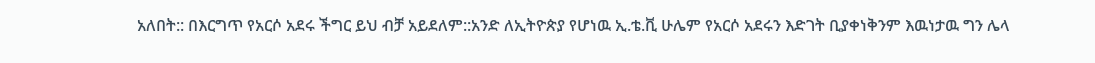አለበት:: በእርግጥ የአርሶ አደሩ ችግር ይህ ብቻ አይደለም::አንድ ለኢትዮጵያ የሆነዉ ኢ.ቴ.ቪ ሁሌም የአርሶ አደሩን እድገት ቢያቀነቅንም እዉነታዉ ግን ሌላ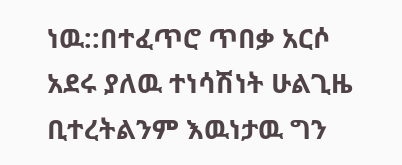ነዉ::በተፈጥሮ ጥበቃ አርሶ አደሩ ያለዉ ተነሳሽነት ሁልጊዜ ቢተረትልንም እዉነታዉ ግን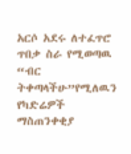አርሶ አደሩ ለተፈጥሮ ጥበቃ ስራ የሚወጣዉ “ብር ትቀጣላችሁ”የሚለዉን የካድሬዎች ማስጠንቀቂያ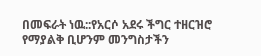በመፍራት ነዉ::የአርሶ አደሩ ችግር ተዘርዝሮ የማያልቅ ቢሆንም መንግስታችን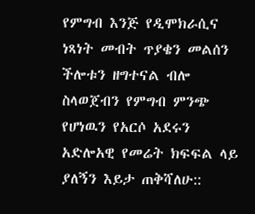የምግብ እንጅ የዲሞክራሲና ነጻነት መብት ጥያቄን መልሰን ችሎቱን ዘግተናል ብሎ ስላወጀብን የምግብ ምንጭ የሆነዉን የአርሶ አደሩን አድሎአዊ የመሬት ክፍፍል ላይ ያለኝን እይታ ጠቅሻለሁ::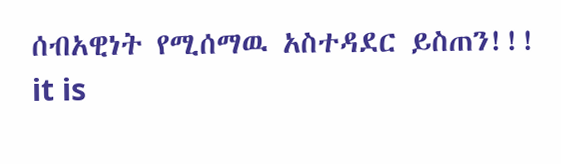ሰብአዊነት የሚሰማዉ አስተዳደር ይስጠን!!!
it is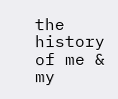the history of me & my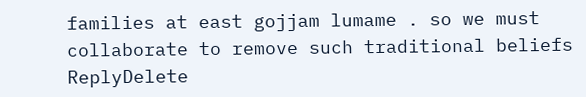families at east gojjam lumame . so we must collaborate to remove such traditional beliefs
ReplyDelete